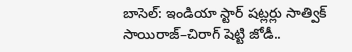బాసెల్: ఇండియా స్టార్ షట్లర్లు సాత్విక్ సాయిరాజ్–చిరాగ్ షెట్టి జోడీ..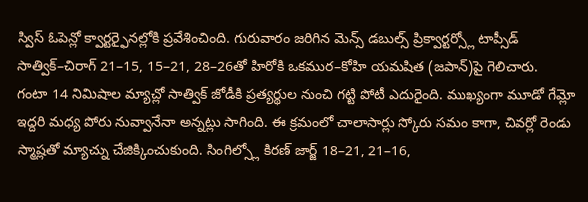స్విస్ ఓపెన్లో క్వార్టర్ఫైనల్లోకి ప్రవేశించింది. గురువారం జరిగిన మెన్స్ డబుల్స్ ప్రిక్వార్టర్స్లో టాప్సీడ్ సాత్విక్–చిరాగ్ 21–15, 15–21, 28–26తో హిరోకి ఒకముర–కోహి యమషిత (జపాన్)పై గెలిచారు.
గంటా 14 నిమిషాల మ్యాచ్లో సాత్విక్ జోడీకి ప్రత్యర్థుల నుంచి గట్టి పోటీ ఎదురైంది. ముఖ్యంగా మూడో గేమ్లో ఇద్దరి మధ్య పోరు నువ్వానేనా అన్నట్లు సాగింది. ఈ క్రమంలో చాలాసార్లు స్కోరు సమం కాగా, చివర్లో రెండు స్మాష్లతో మ్యాచ్ను చేజిక్కించుకుంది. సింగిల్స్లో కిరణ్ జార్జ్ 18–21, 21–16,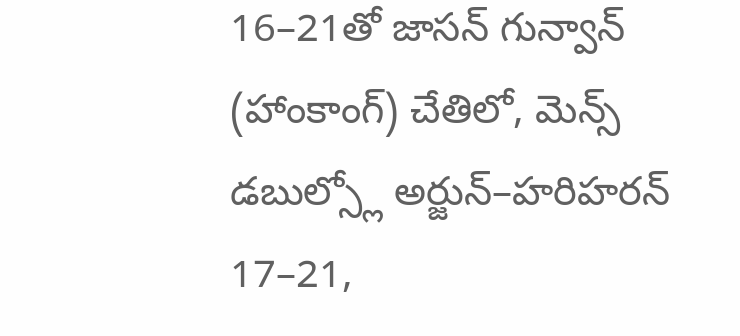16–21తో జాసన్ గున్వాన్ (హాంకాంగ్) చేతిలో, మెన్స్ డబుల్స్లో అర్జున్–హరిహరన్ 17–21,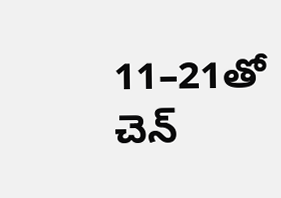11–21తో చెన్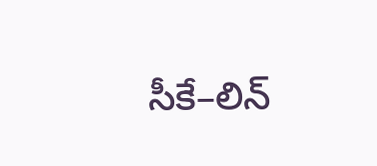సీకే–లిన్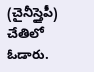(చైనీస్తైపీ) చేతిలో ఓడారు.